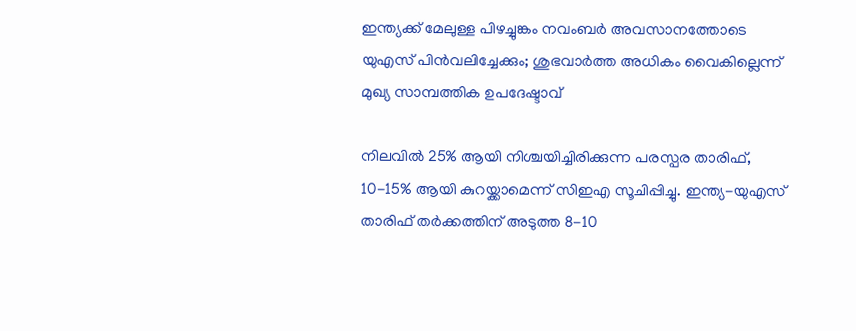ഇന്ത്യക്ക് മേലുള്ള പിഴച്ചുങ്കം നവംബര്‍ അവസാനത്തോടെ യുഎസ് പിന്‍വലിച്ചേക്കും; ശുഭവാര്‍ത്ത അധികം വൈകില്ലെന്ന് മുഖ്യ സാമ്പത്തിക ഉപദേഷ്ടാവ്

നിലവില്‍ 25% ആയി നിശ്ചയിച്ചിരിക്കുന്ന പരസ്പര താരിഫ്, 10-15% ആയി കുറയ്ക്കാമെന്ന് സിഇഎ സൂചിപ്പിച്ചു. ഇന്ത്യ-യുഎസ് താരിഫ് തര്‍ക്കത്തിന് അടുത്ത 8-10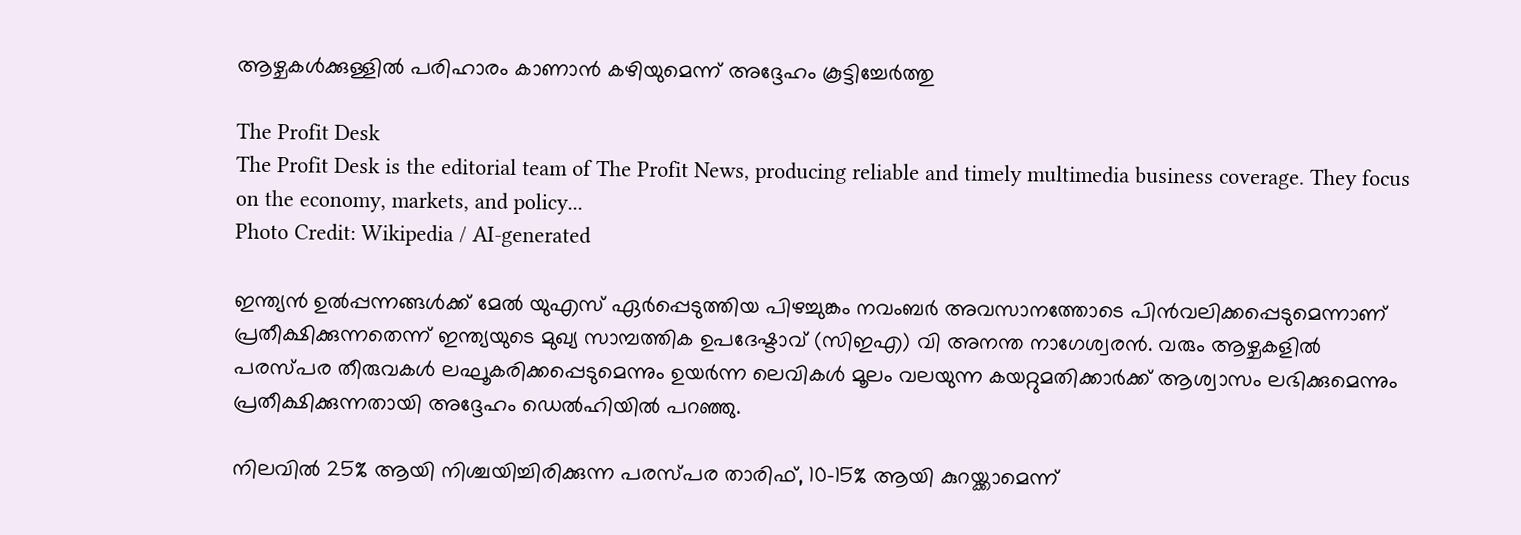ആഴ്ചകള്‍ക്കുള്ളില്‍ പരിഹാരം കാണാന്‍ കഴിയുമെന്ന് അദ്ദേഹം കൂട്ടിച്ചേര്‍ത്തു

The Profit Desk
The Profit Desk is the editorial team of The Profit News, producing reliable and timely multimedia business coverage. They focus on the economy, markets, and policy...
Photo Credit: Wikipedia / AI-generated

ഇന്ത്യന്‍ ഉല്‍പ്പന്നങ്ങള്‍ക്ക് മേല്‍ യുഎസ് ഏര്‍പ്പെടുത്തിയ പിഴച്ചുങ്കം നവംബര്‍ അവസാനത്തോടെ പിന്‍വലിക്കപ്പെടുമെന്നാണ് പ്രതീക്ഷിക്കുന്നതെന്ന് ഇന്ത്യയുടെ മുഖ്യ സാമ്പത്തിക ഉപദേഷ്ടാവ് (സിഇഎ) വി അനന്ത നാഗേശ്വരന്‍. വരും ആഴ്ചകളില്‍ പരസ്പര തീരുവകള്‍ ലഘൂകരിക്കപ്പെടുമെന്നും ഉയര്‍ന്ന ലെവികള്‍ മൂലം വലയുന്ന കയറ്റുമതിക്കാര്‍ക്ക് ആശ്വാസം ലഭിക്കുമെന്നും പ്രതീക്ഷിക്കുന്നതായി അദ്ദേഹം ഡെല്‍ഹിയില്‍ പറഞ്ഞു.

നിലവില്‍ 25% ആയി നിശ്ചയിച്ചിരിക്കുന്ന പരസ്പര താരിഫ്, 10-15% ആയി കുറയ്ക്കാമെന്ന്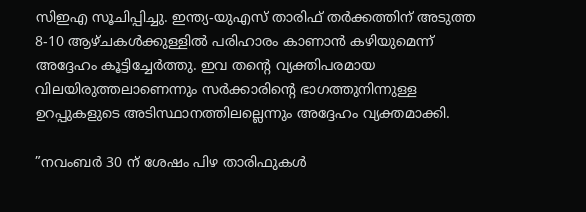സിഇഎ സൂചിപ്പിച്ചു. ഇന്ത്യ-യുഎസ് താരിഫ് തര്‍ക്കത്തിന് അടുത്ത 8-10 ആഴ്ചകള്‍ക്കുള്ളില്‍ പരിഹാരം കാണാന്‍ കഴിയുമെന്ന് അദ്ദേഹം കൂട്ടിച്ചേര്‍ത്തു. ഇവ തന്റെ വ്യക്തിപരമായ വിലയിരുത്തലാണെന്നും സര്‍ക്കാരിന്റെ ഭാഗത്തുനിന്നുള്ള ഉറപ്പുകളുടെ അടിസ്ഥാനത്തിലല്ലെന്നും അദ്ദേഹം വ്യക്തമാക്കി.

”നവംബര്‍ 30 ന് ശേഷം പിഴ താരിഫുകള്‍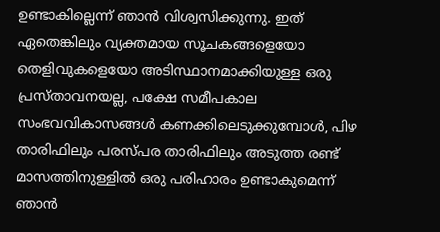ഉണ്ടാകില്ലെന്ന് ഞാന്‍ വിശ്വസിക്കുന്നു. ഇത് ഏതെങ്കിലും വ്യക്തമായ സൂചകങ്ങളെയോ തെളിവുകളെയോ അടിസ്ഥാനമാക്കിയുള്ള ഒരു പ്രസ്താവനയല്ല, പക്ഷേ സമീപകാല സംഭവവികാസങ്ങള്‍ കണക്കിലെടുക്കുമ്പോള്‍, പിഴ താരിഫിലും പരസ്പര താരിഫിലും അടുത്ത രണ്ട് മാസത്തിനുള്ളില്‍ ഒരു പരിഹാരം ഉണ്ടാകുമെന്ന് ഞാന്‍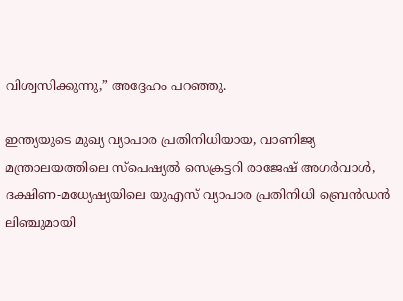വിശ്വസിക്കുന്നു,” അദ്ദേഹം പറഞ്ഞു.

ഇന്ത്യയുടെ മുഖ്യ വ്യാപാര പ്രതിനിധിയായ, വാണിജ്യ മന്ത്രാലയത്തിലെ സ്‌പെഷ്യല്‍ സെക്രട്ടറി രാജേഷ് അഗര്‍വാള്‍, ദക്ഷിണ-മധ്യേഷ്യയിലെ യുഎസ് വ്യാപാര പ്രതിനിധി ബ്രെന്‍ഡന്‍ ലിഞ്ചുമായി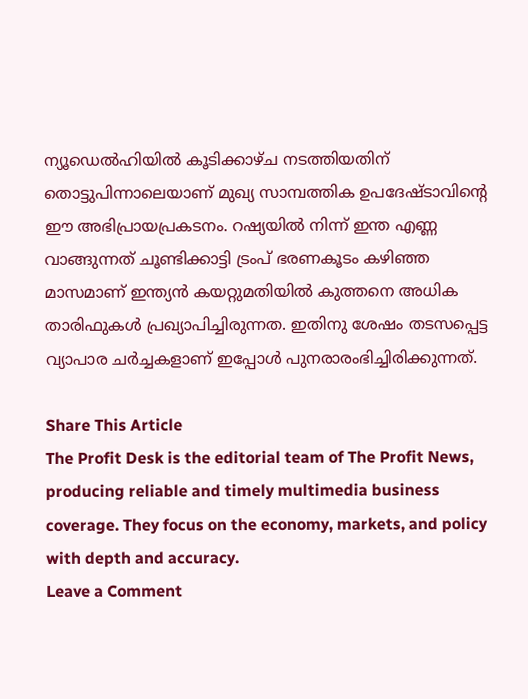ന്യൂഡെല്‍ഹിയില്‍ കൂടിക്കാഴ്ച നടത്തിയതിന് തൊട്ടുപിന്നാലെയാണ് മുഖ്യ സാമ്പത്തിക ഉപദേഷ്ടാവിന്റെ ഈ അഭിപ്രായപ്രകടനം. റഷ്യയില്‍ നിന്ന് ഇന്ത എണ്ണ വാങ്ങുന്നത് ചൂണ്ടിക്കാട്ടി ട്രംപ് ഭരണകൂടം കഴിഞ്ഞ മാസമാണ് ഇന്ത്യന്‍ കയറ്റുമതിയില്‍ കുത്തനെ അധിക താരിഫുകള്‍ പ്രഖ്യാപിച്ചിരുന്നത. ഇതിനു ശേഷം തടസപ്പെട്ട വ്യാപാര ചര്‍ച്ചകളാണ് ഇപ്പോള്‍ പുനരാരംഭിച്ചിരിക്കുന്നത്.

Share This Article
The Profit Desk is the editorial team of The Profit News, producing reliable and timely multimedia business coverage. They focus on the economy, markets, and policy with depth and accuracy.
Leave a Comment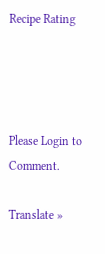Recipe Rating




Please Login to Comment.

Translate »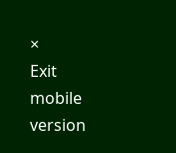×
Exit mobile version